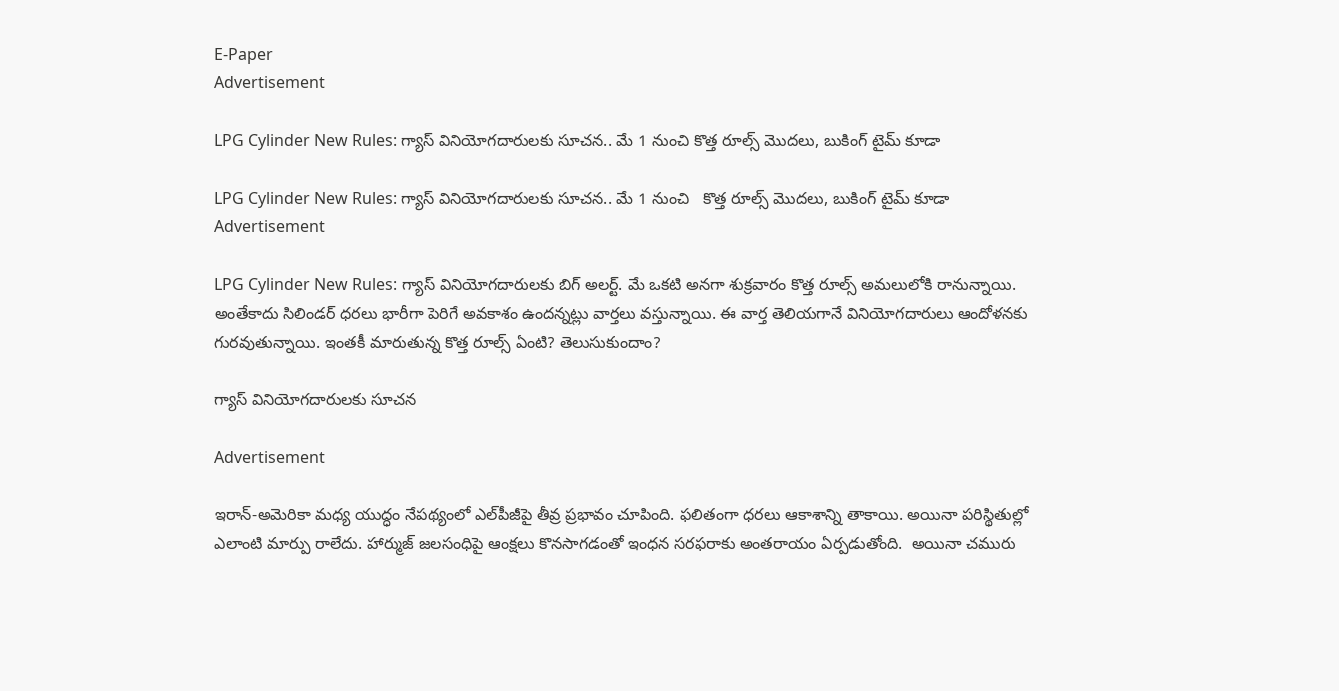E-Paper
Advertisement

LPG Cylinder New Rules: గ్యాస్ వినియోగదారులకు సూచన.. మే 1 నుంచి కొత్త రూల్స్ మొదలు, బుకింగ్ టైమ్ కూడా

LPG Cylinder New Rules: గ్యాస్ వినియోగదారులకు సూచన.. మే 1 నుంచి   కొత్త రూల్స్ మొదలు, బుకింగ్ టైమ్ కూడా
Advertisement

LPG Cylinder New Rules: గ్యాస్ వినియోగదారులకు బిగ్ అలర్ట్. మే ఒకటి అనగా శుక్రవారం కొత్త రూల్స్ అమలులోకి రానున్నాయి. అంతేకాదు సిలిండర్ ధరలు భారీగా పెరిగే అవకాశం ఉందన్నట్లు వార్తలు వస్తున్నాయి. ఈ వార్త తెలియగానే వినియోగదారులు ఆందోళనకు గురవుతున్నాయి. ఇంతకీ మారుతున్న కొత్త రూల్స్ ఏంటి? తెలుసుకుందాం?

గ్యాస్ వినియోగదారులకు సూచన

Advertisement

ఇరాన్-అమెరికా మధ్య యుద్ధం నేపథ్యంలో ఎల్‌పీజీ‌పై తీవ్ర ప్రభావం చూపింది. ఫలితంగా ధరలు ఆకాశాన్ని తాకాయి. అయినా పరిస్థితుల్లో ఎలాంటి మార్పు రాలేదు. హార్ముజ్ జలసంధిపై ఆంక్షలు కొనసాగడంతో ఇంధన సరఫరాకు అంతరాయం ఏర్పడుతోంది.  అయినా చమురు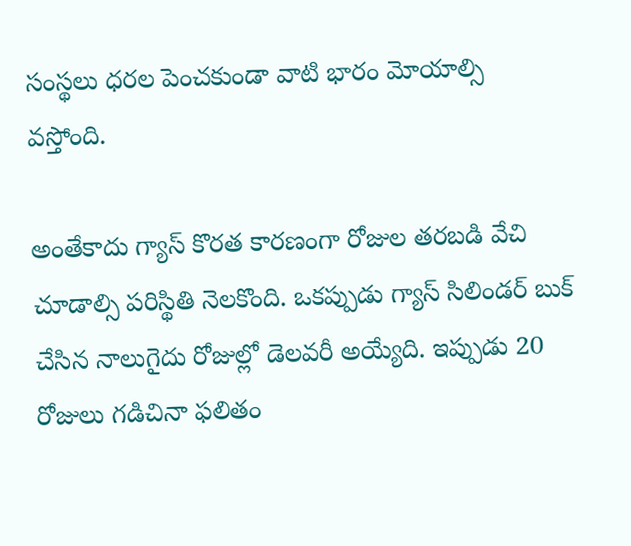సంస్థలు ధరల పెంచకుండా వాటి భారం మోయాల్సి వస్తోంది.

అంతేకాదు గ్యాస్ కొరత కారణంగా రోజుల తరబడి వేచి చూడాల్సి పరిస్థితి నెలకొంది. ఒకప్పుడు గ్యాస్ సిలిండర్ బుక్ చేసిన నాలుగైదు రోజుల్లో డెలవరీ అయ్యేది. ఇప్పుడు 20 రోజులు గడిచినా ఫలితం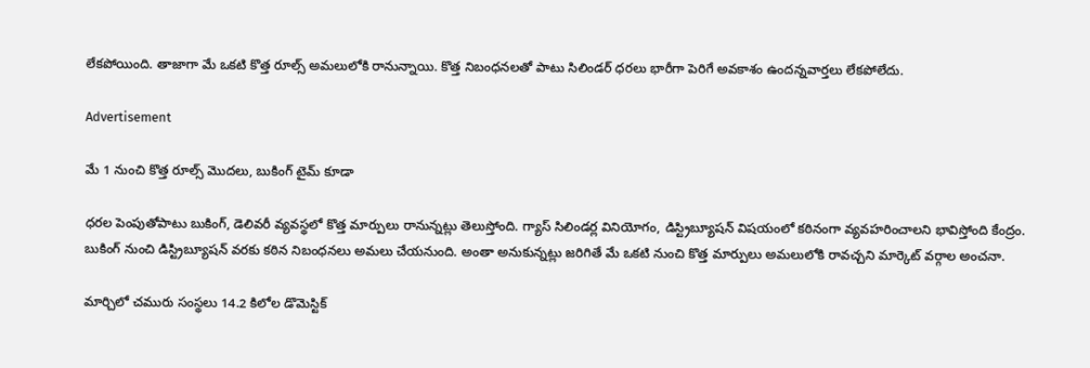లేకపోయింది. తాజాగా మే ఒకటి కొత్త రూల్స్ అమలులోకి రానున్నాయి. కొత్త నిబంధనలతో పాటు సిలిండర్ ధరలు భారీగా పెరిగే అవకాశం ఉందన్నవార్తలు లేకపోలేదు.

Advertisement

మే 1 నుంచి కొత్త రూల్స్ మొదలు, బుకింగ్ టైమ్ కూడా

ధరల పెంపుతోపాటు బుకింగ్, డెలివరీ వ్యవస్థలో కొత్త మార్పులు రానున్నట్లు తెలుస్తోంది. గ్యాస్ సిలిండర్ల వినియోగం, డిస్ట్రిబ్యూషన్‌ విషయంలో కఠినంగా వ్యవహరించాలని భావిస్తోంది కేంద్రం. బుకింగ్ నుంచి డిస్ట్రిబ్యూషన్ వరకు కఠిన నిబంధనలు అమలు చేయనుంది. అంతా అనుకున్నట్లు జరిగితే మే ఒకటి నుంచి కొత్త మార్పులు అమలులోకి రావచ్చని మార్కెట్ వర్గాల అంచనా.

మార్చిలో చమురు సంస్థలు 14.2 కిలోల డొమెస్టిక్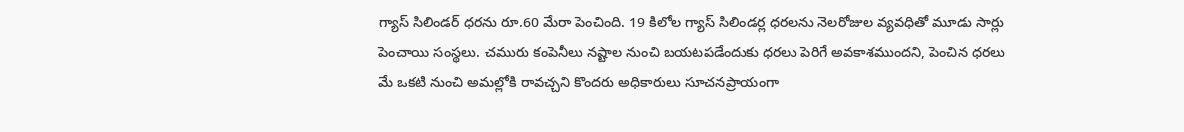గ్యాస్ సిలిండర్ ధరను రూ.60 మేరా పెంచింది. 19 కిలోల గ్యాస్ సిలిండర్ల ధరలను నెలరోజుల వ్యవధితో మూడు సార్లు పెంచాయి సంస్థలు. చమురు కంపెనీలు నష్టాల నుంచి బయటపడేందుకు ధరలు పెరిగే అవకాశముందని, పెంచిన ధరలు మే ఒకటి నుంచి అమల్లోకి రావచ్చని కొందరు అధికారులు సూచనప్రాయంగా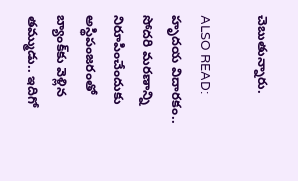చెబుతున్నారు.

ALSO READ: హృదయ విదారకం.. సోదరి మరణాన్ని నిరూపించేందుకు అస్థిపంజరంతో బ్యాంక్‌కు వెళ్లిన త‌మ్ముడు.. ఇదిగో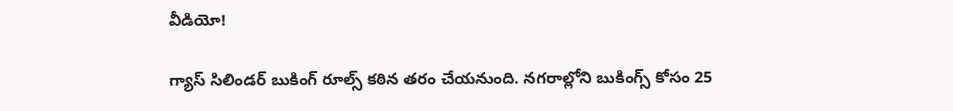వీడియో!

గ్యాస్ సిలిండర్ బుకింగ్ రూల్స్ కఠిన తరం చేయనుంది. నగరాల్లోని బుకింగ్స్ కోసం 25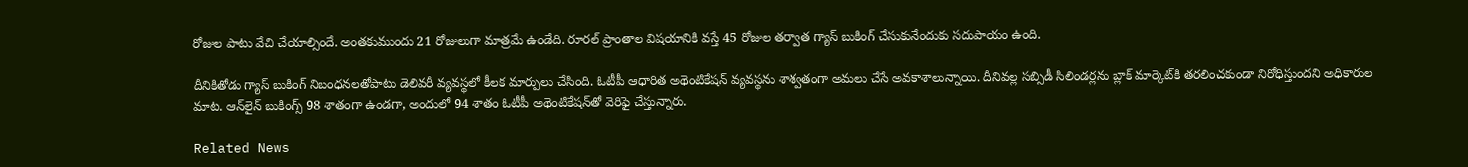రోజుల పాటు వేచి చేయాల్సిందే. అంతకుముందు 21 రోజులుగా మాత్రమే ఉండేది. రూరల్ ప్రాంతాల విషయానికి వస్తే 45 రోజుల తర్వాత గ్యాస్ బుకింగ్ చేసుకునేందుకు సదుపాయం ఉంది.

దీనికితోడు గ్యాస్ బుకింగ్ నిబంధనలతోపాటు డెలివరీ వ్యవస్థలో కీలక మార్పులు చేసింది. ఓటీపీ ఆధారిత అథెంటికేషన్ వ్యవస్థను శాశ్వతంగా అమలు చేసే అవకాశాలున్నాయి. దీనివల్ల సబ్సిడీ సిలిండర్లను బ్లాక్ మార్కెట్‌కి తరలించకుండా నిరోధిస్తుందని అధికారుల మాట. ఆన్‌లైన్ బుకింగ్స్ 98 శాతంగా ఉండగా, అందులో 94 శాతం ఓటీపీ అథెంటికేషన్‌తో వెరిఫై చేస్తున్నారు.

Related News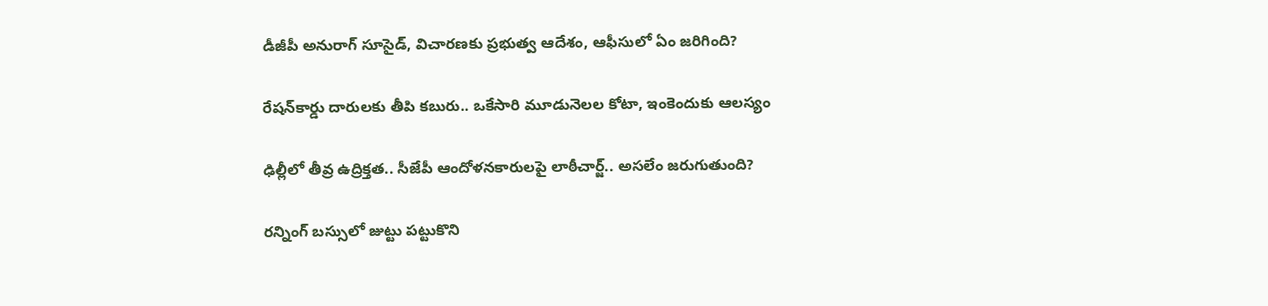డీజీపీ అనురాగ్‌ సూసైడ్‌, విచారణకు ప్రభుత్వ ఆదేశం, ఆఫీసులో ఏం జరిగింది?

రేషన్‌కార్డు దారులకు తీపి కబురు.. ఒకేసారి మూడునెలల కోటా, ఇంకెందుకు ఆలస్యం

ఢిల్లీలో తీవ్ర ఉద్రిక్తత.. సీజేపీ ఆందోళనకారులపై లాఠీచార్జ్.. అసలేం జరుగుతుంది?

రన్నింగ్‌ బస్సులో జుట్టు పట్టుకొని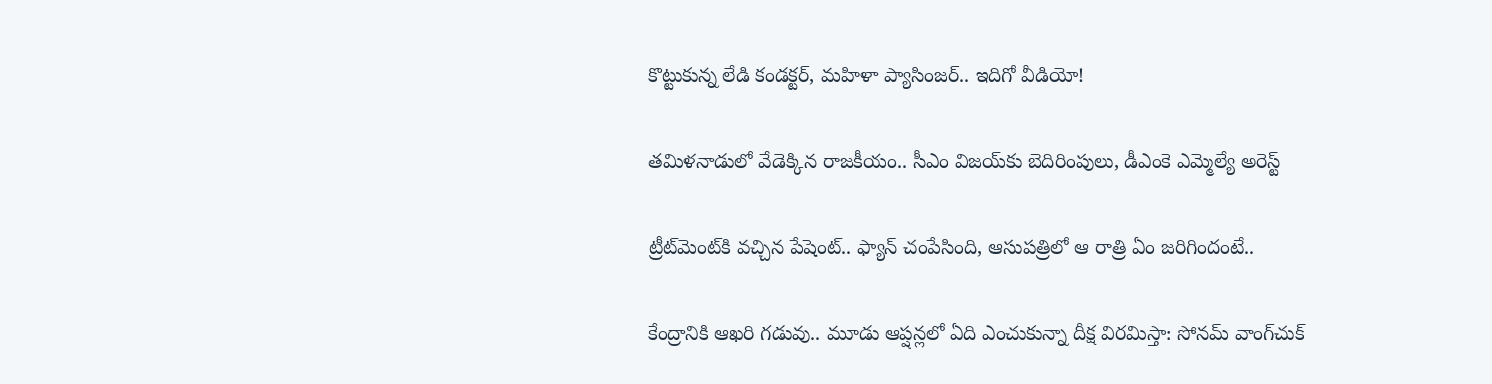కొట్టుకున్న లేడి కండక్టర్, మహిళా ప్యాసింజర్.. ఇదిగో వీడియో!

తమిళనాడులో వేడెక్కిన రాజకీయం.. సీఎం విజయ్‌కు బెదిరింపులు, డీఎంకె ఎమ్మెల్యే అరెస్ట్

ట్రీట్‌మెంట్‌కి వచ్చిన పేషెంట్.. ఫ్యాన్ చంపేసింది, ఆసుపత్రిలో ఆ రాత్రి ఏం జరిగిందంటే..

కేంద్రానికి ఆఖరి గడువు.. మూడు ఆప్షన్లలో ఏది ఎంచుకున్నా దీక్ష విరమిస్తా: సోనమ్ వాంగ్‌చుక్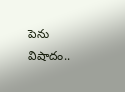పెను విషాదం..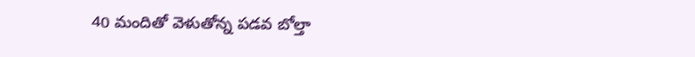40 మందితో వెళుతోన్న ప‌డ‌వ బోల్తా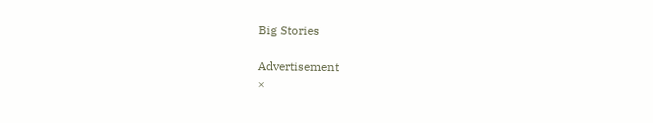Big Stories

Advertisement
×